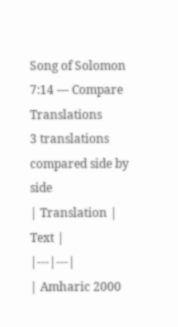Song of Solomon 7:14 — Compare Translations
3 translations compared side by side
| Translation | Text |
|---|---|
| Amharic 2000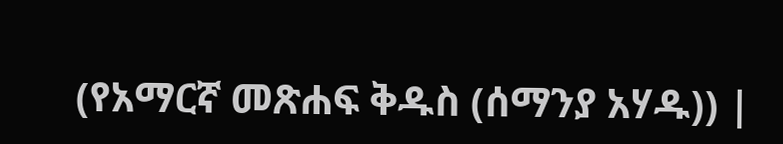(የአማርኛ መጽሐፍ ቅዱስ (ሰማንያ አሃዱ)) |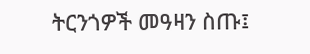ትርንጎዎች መዓዛን ስጡ፤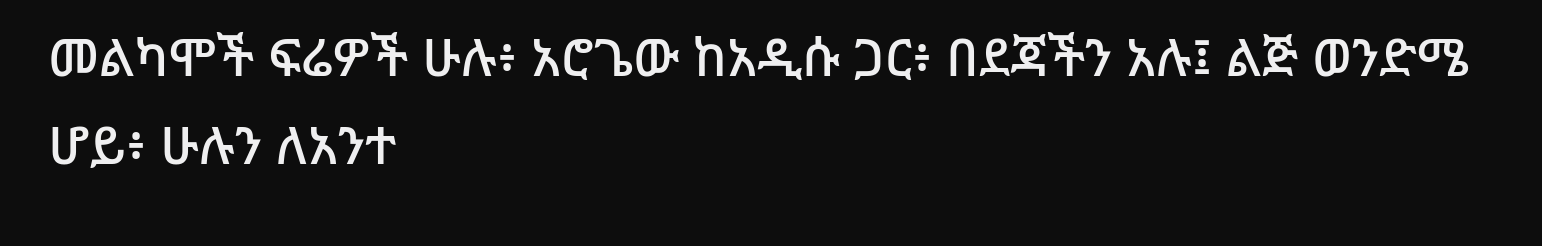መልካሞች ፍሬዎች ሁሉ፥ አሮጌው ከአዲሱ ጋር፥ በደጃችን አሉ፤ ልጅ ወንድሜ ሆይ፥ ሁሉን ለአንተ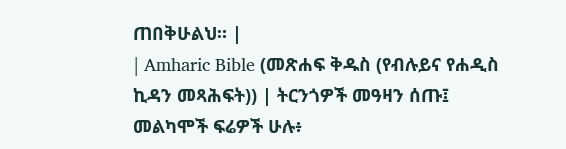ጠበቅሁልህ። |
| Amharic Bible (መጽሐፍ ቅዱስ (የብሉይና የሐዲስ ኪዳን መጻሕፍት)) | ትርንጎዎች መዓዛን ሰጡ፤ መልካሞች ፍሬዎች ሁሉ፥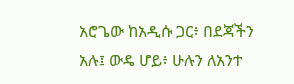አሮጌው ከአዲሱ ጋር፥ በደጃችን አሉ፤ ውዴ ሆይ፥ ሁሉን ለአንተ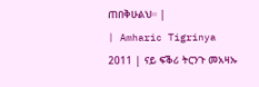ጠበቅሁልህ። |
| Amharic Tigrinya 2011 | ናይ ፍቕሪ ትርንጉ መአዛኡ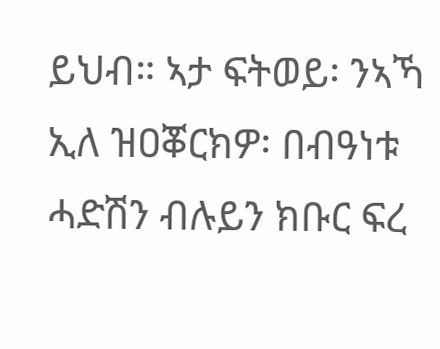ይህብ። ኣታ ፍትወይ፡ ንኣኻ ኢለ ዝዐቖርክዎ፡ በብዓነቱ ሓድሽን ብሉይን ክቡር ፍረ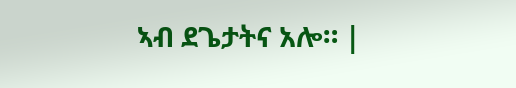ኣብ ደጌታትና አሎ። |